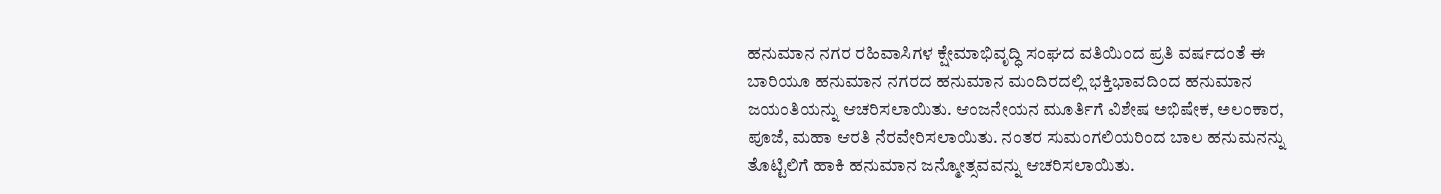ಹನುಮಾನ ನಗರ ರಹಿವಾಸಿಗಳ ಕ್ಷೇಮಾಭಿವೃದ್ಧಿ ಸಂಘದ ವತಿಯಿಂದ ಪ್ರತಿ ವರ್ಷದಂತೆ ಈ ಬಾರಿಯೂ ಹನುಮಾನ ನಗರದ ಹನುಮಾನ ಮಂದಿರದಲ್ಲಿ ಭಕ್ತಿಭಾವದಿಂದ ಹನುಮಾನ ಜಯಂತಿಯನ್ನು ಆಚರಿಸಲಾಯಿತು. ಆಂಜನೇಯನ ಮೂರ್ತಿಗೆ ವಿಶೇಷ ಅಭಿಷೇಕ, ಅಲಂಕಾರ, ಪೂಜೆ, ಮಹಾ ಆರತಿ ನೆರವೇರಿಸಲಾಯಿತು. ನಂತರ ಸುಮಂಗಲಿಯರಿಂದ ಬಾಲ ಹನುಮನನ್ನು ತೊಟ್ಟಿಲಿಗೆ ಹಾಕಿ ಹನುಮಾನ ಜನ್ಮೋತ್ಸವವನ್ನು ಆಚರಿಸಲಾಯಿತು.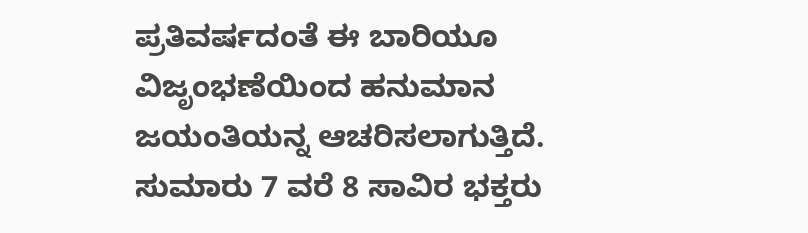ಪ್ರತಿವರ್ಷದಂತೆ ಈ ಬಾರಿಯೂ ವಿಜೃಂಭಣೆಯಿಂದ ಹನುಮಾನ ಜಯಂತಿಯನ್ನ ಆಚರಿಸಲಾಗುತ್ತಿದೆ. ಸುಮಾರು 7 ವರೆ 8 ಸಾವಿರ ಭಕ್ತರು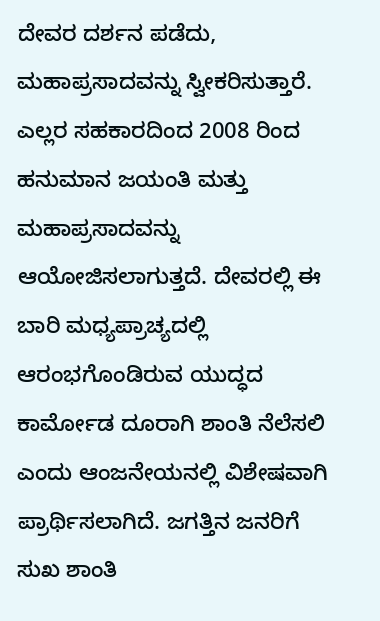ದೇವರ ದರ್ಶನ ಪಡೆದು, ಮಹಾಪ್ರಸಾದವನ್ನು ಸ್ವೀಕರಿಸುತ್ತಾರೆ. ಎಲ್ಲರ ಸಹಕಾರದಿಂದ 2008 ರಿಂದ ಹನುಮಾನ ಜಯಂತಿ ಮತ್ತು ಮಹಾಪ್ರಸಾದವನ್ನು ಆಯೋಜಿಸಲಾಗುತ್ತದೆ. ದೇವರಲ್ಲಿ ಈ ಬಾರಿ ಮಧ್ಯಪ್ರಾಚ್ಯದಲ್ಲಿ ಆರಂಭಗೊಂಡಿರುವ ಯುದ್ಧದ ಕಾರ್ಮೋಡ ದೂರಾಗಿ ಶಾಂತಿ ನೆಲೆಸಲಿ ಎಂದು ಆಂಜನೇಯನಲ್ಲಿ ವಿಶೇಷವಾಗಿ ಪ್ರಾರ್ಥಿಸಲಾಗಿದೆ. ಜಗತ್ತಿನ ಜನರಿಗೆ ಸುಖ ಶಾಂತಿ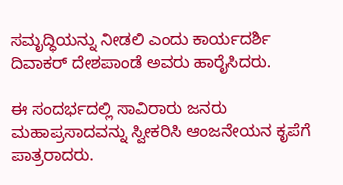ಸಮೃದ್ಧಿಯನ್ನು ನೀಡಲಿ ಎಂದು ಕಾರ್ಯದರ್ಶಿ ದಿವಾಕರ್ ದೇಶಪಾಂಡೆ ಅವರು ಹಾರೈಸಿದರು.

ಈ ಸಂದರ್ಭದಲ್ಲಿ ಸಾವಿರಾರು ಜನರು ಮಹಾಪ್ರಸಾದವನ್ನು ಸ್ವೀಕರಿಸಿ ಆಂಜನೇಯನ ಕೃಪೆಗೆ ಪಾತ್ರರಾದರು.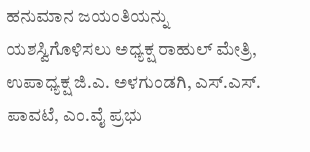ಹನುಮಾನ ಜಯಂತಿಯನ್ನು ಯಶಸ್ವಿಗೊಳಿಸಲು ಅಧ್ಯಕ್ಷ ರಾಹುಲ್ ಮೇತ್ರಿ, ಉಪಾಧ್ಯಕ್ಷ ಜಿ.ಎ. ಅಳಗುಂಡಗಿ, ಎಸ್.ಎಸ್. ಪಾವಟೆ, ಎಂ.ವೈ ಪ್ರಭು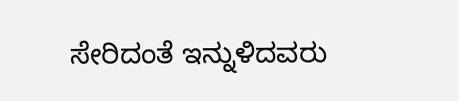ಸೇರಿದಂತೆ ಇನ್ನುಳಿದವರು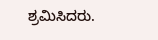ಶ್ರಮಿಸಿದರು.